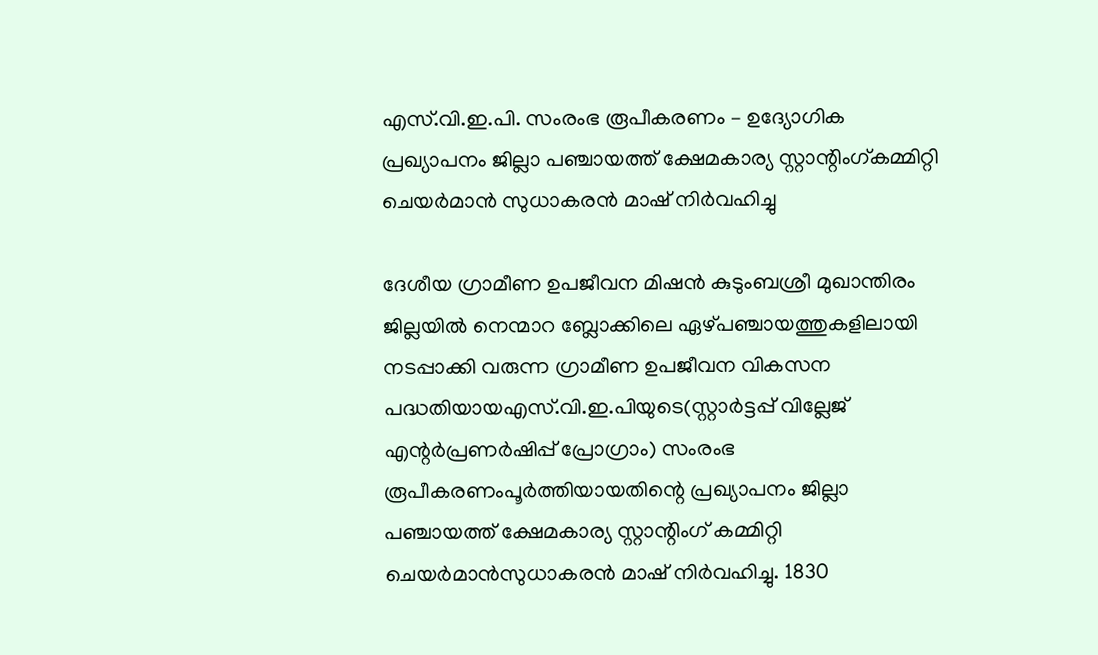എസ്.വി.ഇ.പി. സംരംഭ രൂപീകരണം – ഉദ്യോഗിക പ്രഖ്യാപനം ജില്ലാ പഞ്ചായത്ത് ക്ഷേമകാര്യ സ്റ്റാന്റിംഗ്കമ്മിറ്റി ചെയര്‍മാന്‍ സുധാകരന്‍ മാഷ് നിര്‍വഹിച്ചു

ദേശീയ ഗ്രാമീണ ഉപജീവന മിഷന്‍ കുടുംബശ്രീ മുഖാന്തിരം ജില്ലയില്‍ നെന്മാറ ബ്ലോക്കിലെ ഏഴ്പഞ്ചായത്തുകളിലായി നടപ്പാക്കി വരുന്ന ഗ്രാമീണ ഉപജീവന വികസന പദ്ധതിയായഎസ്.വി.ഇ.പിയുടെ(സ്റ്റാര്‍ട്ടപ്പ് വില്ലേജ് എന്റര്‍പ്രണര്‍ഷിപ്പ് പ്രോഗ്രാം) സംരംഭ രൂപീകരണംപൂര്‍ത്തിയായതിന്റെ പ്രഖ്യാപനം ജില്ലാ പഞ്ചായത്ത് ക്ഷേമകാര്യ സ്റ്റാന്റിംഗ് കമ്മിറ്റി ചെയര്‍മാന്‍സുധാകരന്‍ മാഷ് നിര്‍വഹിച്ചു. 1830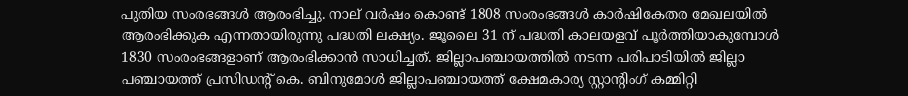പുതിയ സംരഭങ്ങള്‍ ആരംഭിച്ചു. നാല് വര്‍ഷം കൊണ്ട് 1808 സംരംഭങ്ങള്‍ കാര്‍ഷികേതര മേഖലയില്‍ ആരംഭിക്കുക എന്നതായിരുന്നു പദ്ധതി ലക്ഷ്യം. ജൂലൈ 31 ന് പദ്ധതി കാലയളവ് പൂര്‍ത്തിയാകുമ്പോള്‍ 1830 സംരംഭങ്ങളാണ് ആരംഭിക്കാന്‍ സാധിച്ചത്. ജില്ലാപഞ്ചായത്തില്‍ നടന്ന പരിപാടിയില്‍ ജില്ലാ പഞ്ചായത്ത് പ്രസിഡന്റ് കെ. ബിനുമോള്‍ ജില്ലാപഞ്ചായത്ത് ക്ഷേമകാര്യ സ്റ്റാന്റിംഗ് കമ്മിറ്റി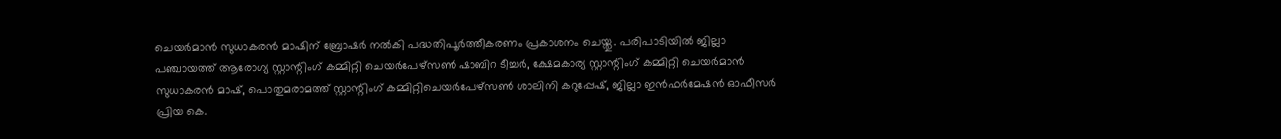ചെയര്‍മാന്‍ സുധാകരന്‍ മാഷിന് ബ്രോഷര്‍ നല്‍കി പദ്ധതിപൂര്‍ത്തീകരണം പ്രകാശനം ചെയ്തു. പരിപാടിയില്‍ ജില്ലാ പഞ്ചായത്ത് ആരോഗ്യ സ്റ്റാന്റിംഗ് കമ്മിറ്റി ചെയര്‍പേഴ്‌സണ്‍ ഷാബിറ ടീച്ചര്‍, ക്ഷേമകാര്യ സ്റ്റാന്റിംഗ് കമ്മിറ്റി ചെയര്‍മാന്‍ സുധാകരന്‍ മാഷ്, പൊതുമരാമത്ത് സ്റ്റാന്റിംഗ് കമ്മിറ്റിചെയര്‍പേഴ്‌സണ്‍ ശാലിനി കറുപ്പേഷ്, ജില്ലാ ഇന്‍ഫര്‍മേഷന്‍ ഓഫീസര്‍ പ്രിയ കെ.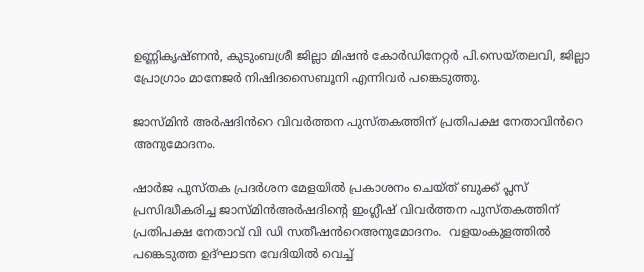ഉണ്ണികൃഷ്ണന്‍, കുടുംബശ്രീ ജില്ലാ മിഷന്‍ കോര്‍ഡിനേറ്റര്‍ പി.സെയ്തലവി, ജില്ലാ പ്രോഗ്രാം മാനേജര്‍ നിഷിദസൈബൂനി എന്നിവര്‍ പങ്കെടുത്തു.

ജാസ്മിൻ അർഷദിൻറെ വിവർത്തന പുസ്തകത്തിന് പ്രതിപക്ഷ നേതാവിൻറെ അനുമോദനം.

ഷാർജ പുസ്തക പ്രദർശന മേളയിൽ പ്രകാശനം ചെയ്ത് ബുക്ക്‌ പ്ലസ് പ്രസിദ്ധീകരിച്ച ജാസ്മിൻഅർഷദിന്റെ ഇംഗ്ലീഷ് വിവർത്തന പുസ്തകത്തിന് പ്രതിപക്ഷ നേതാവ് വി ഡി സതീഷൻറെഅനുമോദനം.  വളയംകുളത്തിൽ പങ്കെടുത്ത ഉദ്ഘാടന വേദിയിൽ വെച്ച്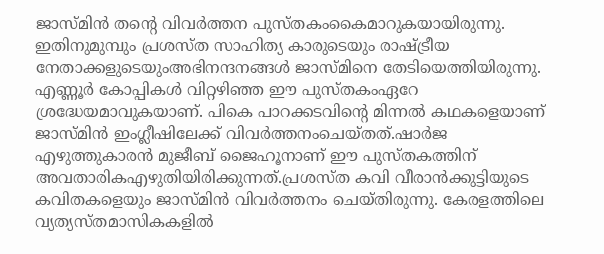ജാസ്മിൻ തൻ്റെ വിവർത്തന പുസ്തകംകൈമാറുകയായിരുന്നു. ഇതിനുമുമ്പും പ്രശസ്ത സാഹിത്യ കാരുടെയും രാഷ്ട്രീയ നേതാക്കളുടെയുംഅഭിനന്ദനങ്ങൾ ജാസ്മിനെ തേടിയെത്തിയിരുന്നു. എണ്ണൂർ കോപ്പികൾ വിറ്റഴിഞ്ഞ ഈ പുസ്തകംഏറേ ശ്രദ്ധേയമാവുകയാണ്. പികെ പാറക്കടവിന്റെ മിന്നൽ കഥകളെയാണ് ജാസ്മിൻ ഇംഗ്ലീഷിലേക്ക് വിവർത്തനംചെയ്തത്.ഷാർജ എഴുത്തുകാരൻ മുജീബ് ജൈഹൂനാണ് ഈ പുസ്തകത്തിന് അവതാരികഎഴുതിയിരിക്കുന്നത്.പ്രശസ്ത കവി വീരാൻക്കുട്ടിയുടെ കവിതകളെയും ജാസ്മിൻ വിവർത്തനം ചെയ്തിരുന്നു. കേരളത്തിലെ വ്യത്യസ്തമാസികകളിൽ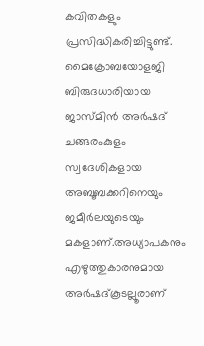കവിതകളും പ്രസിദ്ധികരിച്ചിട്ടുണ്ട്.  മൈക്രോബയോളജി ബിരുദധാരിയായ ജാസ്മിൻ അർഷദ് ചങ്ങരംകുളം സ്വദേശികളായ  അബൂബക്കറിനെയും ജമീർലയുടെയും മകളാണ്.അധ്യാപകനും എഴുത്തുകാരനുമായ അർഷദ്കൂടല്ലൂരാണ്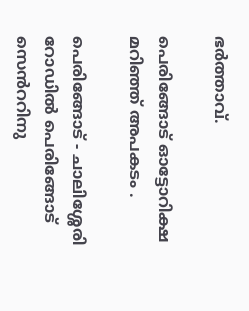ഭർത്താവ്.

പെരിങ്ങോട് ഓട്ടോറിക്ഷ മറിഞ്ഞ് അപകടം .

പെരിങ്ങോട് - ചാലിശ്ശേരി റോഡിൽ പെരിങ്ങോട് സെൻററിനു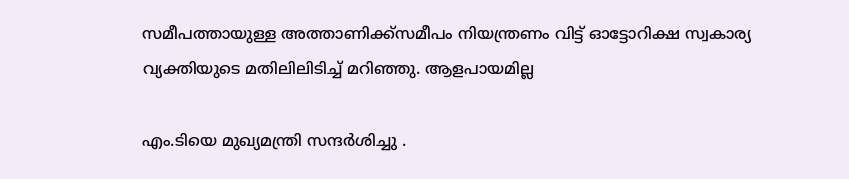സമീപത്തായുള്ള അത്താണിക്ക്സമീപം നിയന്ത്രണം വിട്ട് ഓട്ടോറിക്ഷ സ്വകാര്യ വ്യക്തിയുടെ മതിലിലിടിച്ച് മറിഞ്ഞു. ആളപായമില്ല

എം.ടിയെ മുഖ്യമന്ത്രി സന്ദര്‍ശിച്ചു .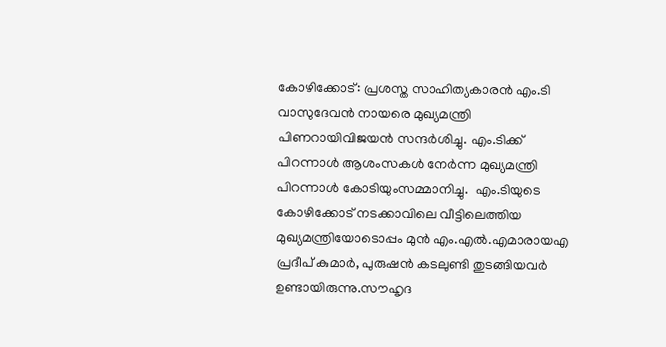കോഴിക്കോട്: പ്രശസ്ത സാഹിത്യകാരന്‍ എം.ടി വാസുദേവന്‍ നായരെ മുഖ്യമന്ത്രി പിണറായിവിജയന്‍ സന്ദര്‍ശിച്ചു. എം.ടിക്ക് പിറന്നാള്‍ ആശംസകള്‍ നേര്‍ന്ന മുഖ്യമന്ത്രി പിറന്നാള്‍ കോടിയുംസമ്മാനിച്ചു.  എം.ടിയുടെ കോഴിക്കോട് നടക്കാവിലെ വീട്ടിലെത്തിയ മുഖ്യമന്ത്രിയോടൊപ്പം മുന്‍ എം.എല്‍.എമാരായഎ പ്രദീപ് കുമാര്‍, പുരുഷന്‍ കടലുണ്ടി തുടങ്ങിയവര്‍ ഉണ്ടായിരുന്നു.സൗഹൃദ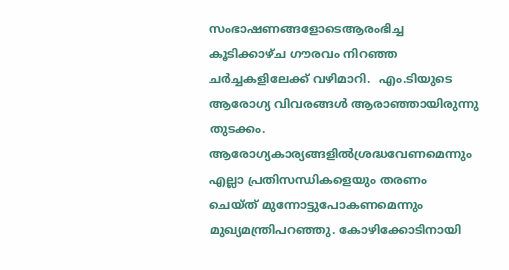സംഭാഷണങ്ങളോടെആരംഭിച്ച കൂടിക്കാഴ്ച ഗൗരവം നിറഞ്ഞ ചര്‍ച്ചകളിലേക്ക് വഴിമാറി.  എം.ടിയുടെ ആരോഗ്യ വിവരങ്ങള്‍ ആരാഞ്ഞായിരുന്നു തുടക്കം. ആരോഗ്യകാര്യങ്ങളിൽശ്രദ്ധവേണമെന്നും എല്ലാ പ്രതിസന്ധികളെയും തരണം ചെയ്ത് മുന്നോട്ടുപോകണമെന്നും മുഖ്യമന്ത്രിപറഞ്ഞു. കോഴിക്കോടിനായി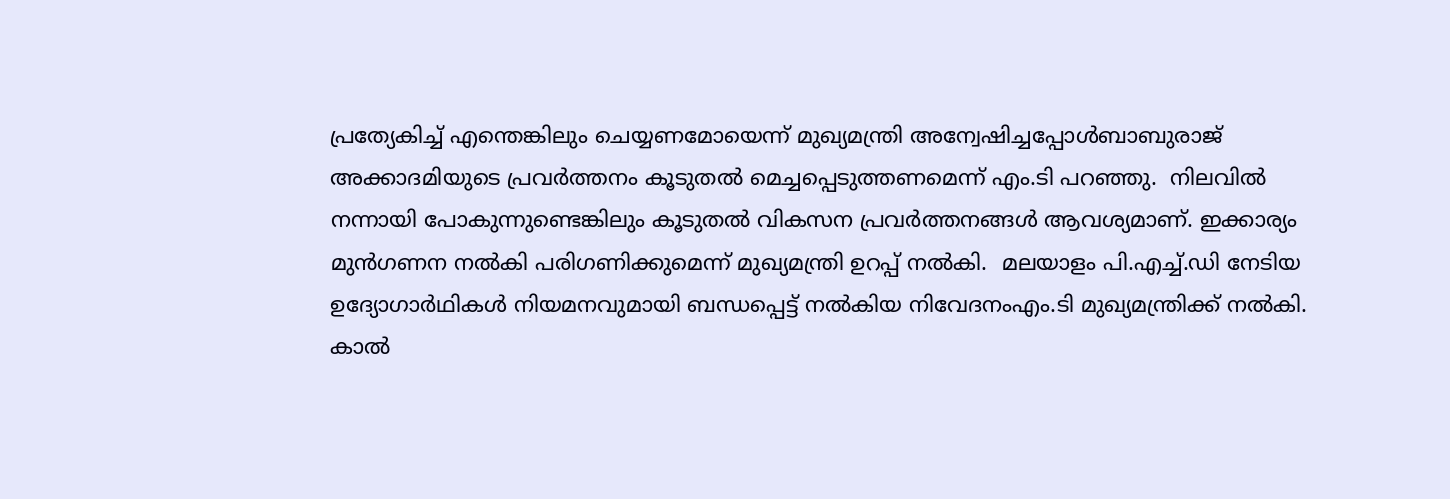പ്രത്യേകിച്ച് എന്തെങ്കിലും ചെയ്യണമോയെന്ന് മുഖ്യമന്ത്രി അന്വേഷിച്ചപ്പോള്‍ബാബുരാജ് അക്കാദമിയുടെ പ്രവര്‍ത്തനം കൂടുതല്‍ മെച്ചപ്പെടുത്തണമെന്ന് എം.ടി പറഞ്ഞു.  നിലവില്‍ നന്നായി പോകുന്നുണ്ടെങ്കിലും കൂടുതല്‍ വികസന പ്രവര്‍ത്തനങ്ങള്‍ ആവശ്യമാണ്. ഇക്കാര്യം മുന്‍ഗണന നല്‍കി പരിഗണിക്കുമെന്ന് മുഖ്യമന്ത്രി ഉറപ്പ് നല്‍കി.  മലയാളം പി.എച്ച്.ഡി നേടിയ ഉദ്യോഗാർഥികള്‍ നിയമനവുമായി ബന്ധപ്പെട്ട് നല്‍കിയ നിവേദനംഎം.ടി മുഖ്യമന്ത്രിക്ക് നല്‍കി. കാല്‍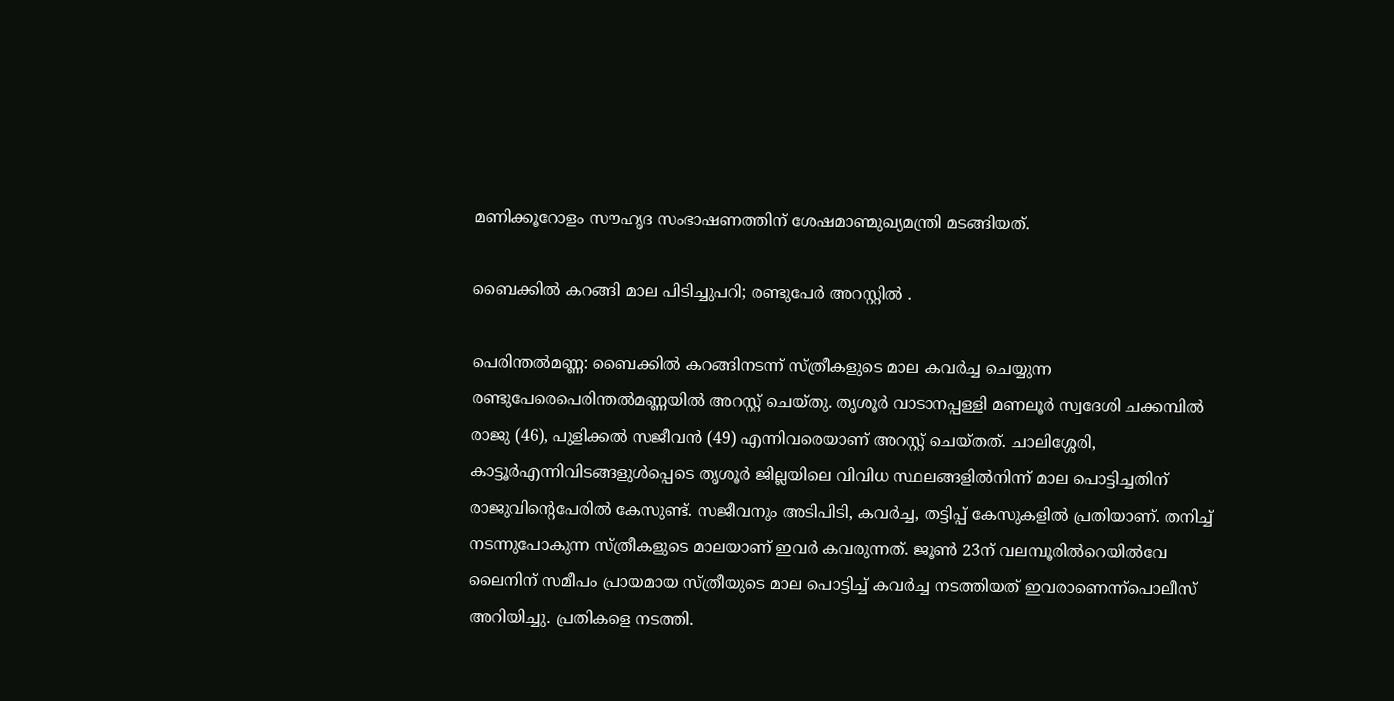മണിക്കൂറോളം സൗഹൃദ സംഭാഷണത്തിന് ശേഷമാണ്മുഖ്യമന്ത്രി മടങ്ങിയത്.

ബൈക്കിൽ കറങ്ങി മാല പിടിച്ചുപറി; രണ്ടുപേർ അറസ്റ്റിൽ .

പെരിന്തൽമണ്ണ: ബൈക്കിൽ കറങ്ങിനടന്ന് സ്ത്രീകളുടെ മാല കവർച്ച ചെയ്യുന്ന രണ്ടുപേരെപെരിന്തൽമണ്ണയിൽ അറസ്റ്റ് ചെയ്തു. തൃശൂർ വാടാനപ്പള്ളി മണലൂർ സ്വദേശി ചക്കമ്പിൽ രാജു (46), പുളിക്കൽ സജീവൻ (49) എന്നിവരെയാണ് അറസ്റ്റ് ചെയ്തത്. ചാലിശ്ശേരി, കാട്ടൂർഎന്നിവിടങ്ങളുൾപ്പെടെ തൃശൂർ ജില്ലയിലെ വിവിധ സ്ഥലങ്ങളിൽനിന്ന് മാല പൊട്ടിച്ചതിന് രാജുവിന്റെപേരിൽ കേസുണ്ട്. സജീവനും അടിപിടി, കവർച്ച, തട്ടിപ്പ് കേസുകളിൽ പ്രതിയാണ്. തനിച്ച് നടന്നുപോകുന്ന സ്ത്രീകളുടെ മാലയാണ് ഇവർ കവരുന്നത്. ജൂൺ 23ന് വലമ്പൂരിൽറെയിൽവേ ലൈനിന് സമീപം പ്രായമായ സ്ത്രീയുടെ മാല പൊട്ടിച്ച് കവർച്ച നടത്തിയത് ഇവരാണെന്ന്പൊലീസ് അറിയിച്ചു. പ്രതികളെ നടത്തി.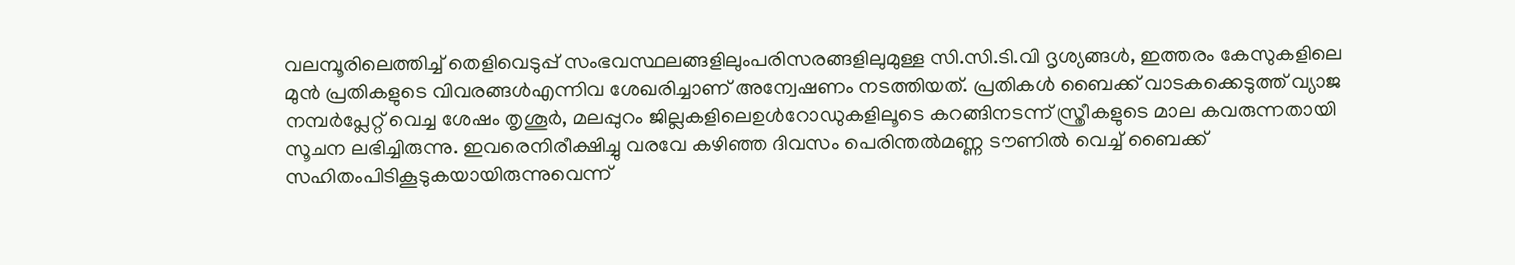വലമ്പൂരിലെത്തിച്ച് തെളിവെടുപ്പ് സംഭവസ്ഥലങ്ങളിലുംപരിസരങ്ങളിലുമുള്ള സി.സി.ടി.വി ദൃശ്യങ്ങൾ, ഇത്തരം കേസുകളിലെ മുൻ പ്രതികളുടെ വിവരങ്ങൾഎന്നിവ ശേഖരിച്ചാണ് അന്വേഷണം നടത്തിയത്. പ്രതികൾ ബൈക്ക് വാടകക്കെടുത്ത് വ്യാജ നമ്പർപ്ലേറ്റ് വെച്ച ശേഷം തൃശൂർ, മലപ്പുറം ജില്ലകളിലെഉൾറോഡുകളിലൂടെ കറങ്ങിനടന്ന് സ്ത്രീകളുടെ മാല കവരുന്നതായി സൂചന ലഭിച്ചിരുന്നു. ഇവരെനിരീക്ഷിച്ചു വരവേ കഴിഞ്ഞ ദിവസം പെരിന്തൽമണ്ണ ടൗണിൽ വെച്ച് ബൈക്ക് സഹിതംപിടികൂടുകയായിരുന്നുവെന്ന്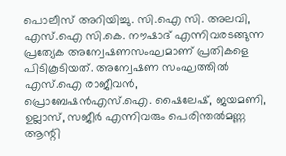പൊലീസ് അറിയിച്ചു. സി.ഐ സി. അലവി, എസ്.ഐ സി.കെ. നൗഷാദ് എന്നിവരടങ്ങുന്ന പ്രത്യേക അന്വേഷണസംഘമാണ് പ്രതികളെ പിടികൂടിയത്. അന്വേഷണ സംഘത്തിൽ എസ്.ഐ രാജീവൻ, പ്രൊബേഷൻഎസ്.ഐ. ഷൈലേഷ്, ജയമണി, ഉല്ലാസ്, സജീർ എന്നിവരും പെരിന്തൽമണ്ണ ആന്റി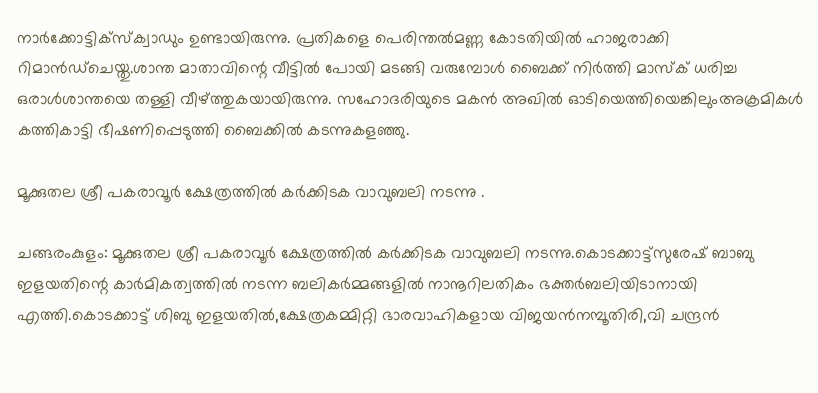നാർക്കോട്ടിക്സ്ക്വാഡും ഉണ്ടായിരുന്നു. പ്രതികളെ പെരിന്തൽമണ്ണ കോടതിയിൽ ഹാജരാക്കി റിമാൻഡ്ചെയ്തു.ശാന്ത മാതാവിന്റെ വീട്ടിൽ പോയി മടങ്ങി വരുമ്പോൾ ബൈക്ക് നിർത്തി മാസ്ക് ധരിച്ച ഒരാൾശാന്തയെ തള്ളി വീഴ്ത്തുകയായിരുന്നു. സഹോദരിയുടെ മകൻ അഖിൽ ഓടിയെത്തിയെങ്കിലുംഅക്രമികൾ കത്തികാട്ടി ഭീഷണിപ്പെടുത്തി ബൈക്കിൽ കടന്നുകളഞ്ഞു.

മൂക്കുതല ശ്രീ പകരാവൂർ ക്ഷേത്രത്തിൽ കർക്കിടക വാവുബലി നടന്നു .

ചങ്ങരംകുളം: മൂക്കുതല ശ്രീ പകരാവൂർ ക്ഷേത്രത്തിൽ കർക്കിടക വാവുബലി നടന്നു.കൊടക്കാട്ട്സുരേഷ് ബാബു ഇളയതിന്റെ കാർമികത്വത്തിൽ നടന്ന ബലികർമ്മങ്ങളിൽ നാനൂറിലതികം ഭക്തർബലിയിടാനായി എത്തി.കൊടക്കാട്ട് ശിബു ഇളയതിൽ,ക്ഷേത്രകമ്മിറ്റി ഭാരവാഹികളായ വിജയൻനമ്പൂതിരി,വി ചന്ദ്രൻ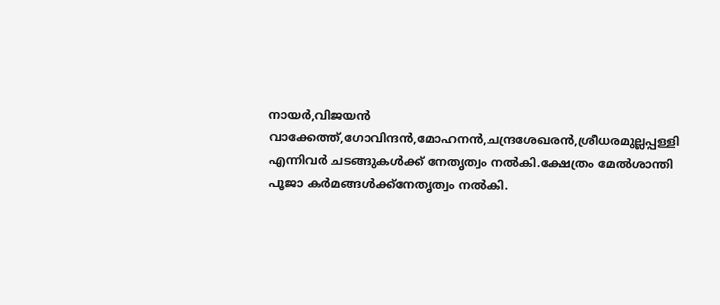നായർ,വിജയൻ വാക്കേത്ത്,ഗോവിന്ദൻ,മോഹനൻ,ചന്ദ്രശേഖരൻ,ശ്രീധരമുല്ലപ്പള്ളി എന്നിവർ ചടങ്ങുകൾക്ക് നേതൃത്വം നൽകി.ക്ഷേത്രം മേൽശാന്തി പൂജാ കർമങ്ങൾക്ക്നേതൃത്വം നൽകി.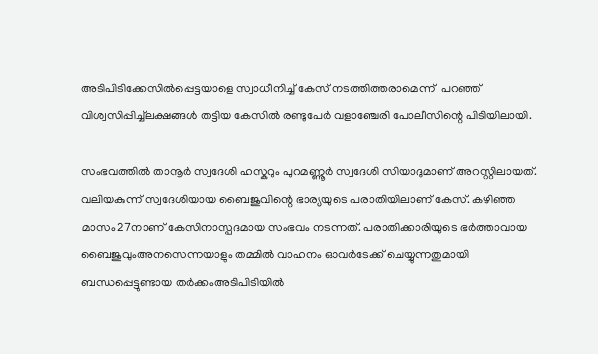അടിപിടിക്കേസിൽപ്പെട്ടയാളെ സ്വാധീനിച്ച് കേസ് നടത്തിത്തരാമെന്ന്  പറഞ്ഞ് വിശ്വസിപ്പിച്ച്ലക്ഷങ്ങൾ തട്ടിയ കേസിൽ രണ്ടുപേർ വളാഞ്ചേരി പോലീസിന്റെ പിടിയിലായി.

സംഭവത്തിൽ താനൂർ സ്വദേശി ഹസ്കറും പുറമണ്ണൂർ സ്വദേശി സിയാദുമാണ് അറസ്റ്റിലായത്. വലിയകുന്ന് സ്വദേശിയായ ബൈജുവിന്റെ ഭാര്യയുടെ പരാതിയിലാണ് കേസ്. കഴിഞ്ഞ മാസം27നാണ് കേസിനാസ്പദമായ സംഭവം നടന്നത്. പരാതിക്കാരിയുടെ ഭർത്താവായ ബൈജുവുംഅനസെന്നയാളും തമ്മിൽ വാഹനം ഓവർടേക്ക് ചെയ്യുന്നതുമായി ബന്ധപ്പെട്ടുണ്ടായ തർക്കംഅടിപിടിയിൽ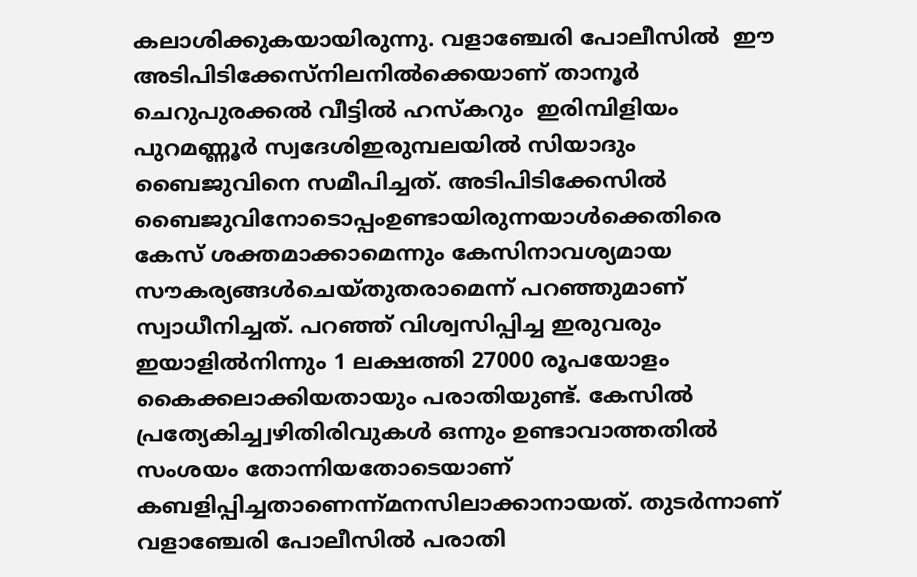കലാശിക്കുകയായിരുന്നു. വളാഞ്ചേരി പോലീസിൽ  ഈ അടിപിടിക്കേസ്നിലനിൽക്കെയാണ് താനൂർ ചെറുപുരക്കൽ വീട്ടിൽ ഹസ്കറും  ഇരിമ്പിളിയം പുറമണ്ണൂർ സ്വദേശിഇരുമ്പലയിൽ സിയാദും ബൈജുവിനെ സമീപിച്ചത്. അടിപിടിക്കേസിൽ ബൈജുവിനോടൊപ്പംഉണ്ടായിരുന്നയാൾക്കെതിരെ കേസ് ശക്തമാക്കാമെന്നും കേസിനാവശ്യമായ സൗകര്യങ്ങൾചെയ്തുതരാമെന്ന് പറഞ്ഞുമാണ് സ്വാധീനിച്ചത്. പറഞ്ഞ് വിശ്വസിപ്പിച്ച ഇരുവരും ഇയാളിൽനിന്നും 1 ലക്ഷത്തി 27000 രൂപയോളം കൈക്കലാക്കിയതായും പരാതിയുണ്ട്. കേസിൽ പ്രത്യേകിച്ച്വഴിതിരിവുകൾ ഒന്നും ഉണ്ടാവാത്തതിൽ സംശയം തോന്നിയതോടെയാണ് കബളിപ്പിച്ചതാണെന്ന്മനസിലാക്കാനായത്. തുടർന്നാണ് വളാഞ്ചേരി പോലീസിൽ പരാതി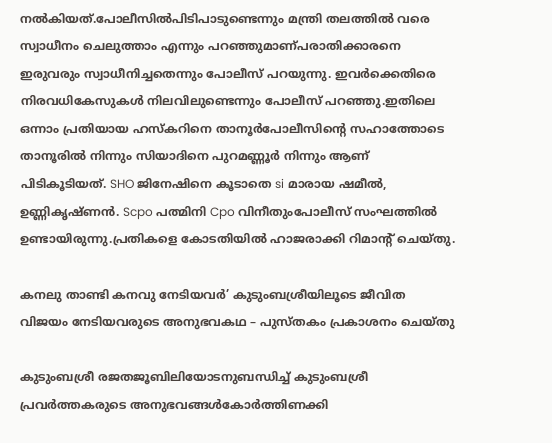നൽകിയത്.പോലീസിൽപിടിപാടുണ്ടെന്നും മന്ത്രി തലത്തിൽ വരെ സ്വാധീനം ചെലുത്താം എന്നും പറഞ്ഞുമാണ്പരാതിക്കാരനെ ഇരുവരും സ്വാധീനിച്ചതെന്നും പോലീസ് പറയുന്നു. ഇവർക്കെതിരെ നിരവധികേസുകൾ നിലവിലുണ്ടെന്നും പോലീസ് പറഞ്ഞു.ഇതിലെ ഒന്നാം പ്രതിയായ ഹസ്കറിനെ താനൂർപോലീസിന്റെ സഹാത്തോടെ താനൂരിൽ നിന്നും സിയാദിനെ പുറമണ്ണൂർ നിന്നും ആണ് പിടികൂടിയത്. SHO ജിനേഷിനെ കൂടാതെ si മാരായ ഷമീൽ, ഉണ്ണികൃഷ്ണൻ. Scpo പത്മിനി Cpo വിനീതുംപോലീസ് സംഘത്തിൽ ഉണ്ടായിരുന്നു.പ്രതികളെ കോടതിയിൽ ഹാജരാക്കി റിമാന്റ് ചെയ്തു.

കനലു താണ്ടി കനവു നേടിയവര്‍’ കുടുംബശ്രീയിലൂടെ ജീവിത വിജയം നേടിയവരുടെ അനുഭവകഥ – പുസ്തകം പ്രകാശനം ചെയ്തു

കുടുംബശ്രീ രജതജൂബിലിയോടനുബന്ധിച്ച് കുടുംബശ്രീ പ്രവര്‍ത്തകരുടെ അനുഭവങ്ങള്‍കോര്‍ത്തിണക്കി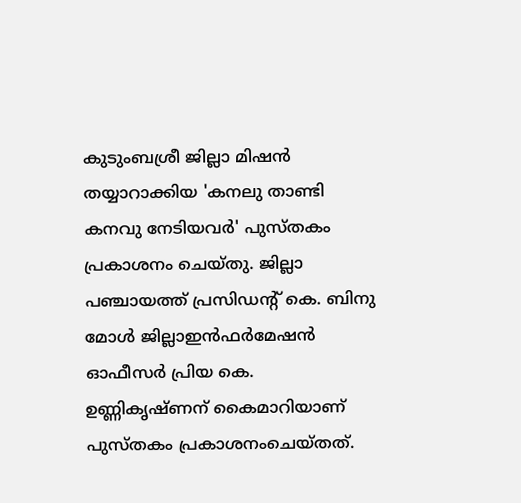കുടുംബശ്രീ ജില്ലാ മിഷന്‍ തയ്യാറാക്കിയ 'കനലു താണ്ടി കനവു നേടിയവര്‍' പുസ്തകം പ്രകാശനം ചെയ്തു. ജില്ലാ പഞ്ചായത്ത് പ്രസിഡന്റ് കെ. ബിനു മോള്‍ ജില്ലാഇന്‍ഫര്‍മേഷന്‍ ഓഫീസര്‍ പ്രിയ കെ. ഉണ്ണികൃഷ്ണന് കൈമാറിയാണ് പുസ്തകം പ്രകാശനംചെയ്തത്.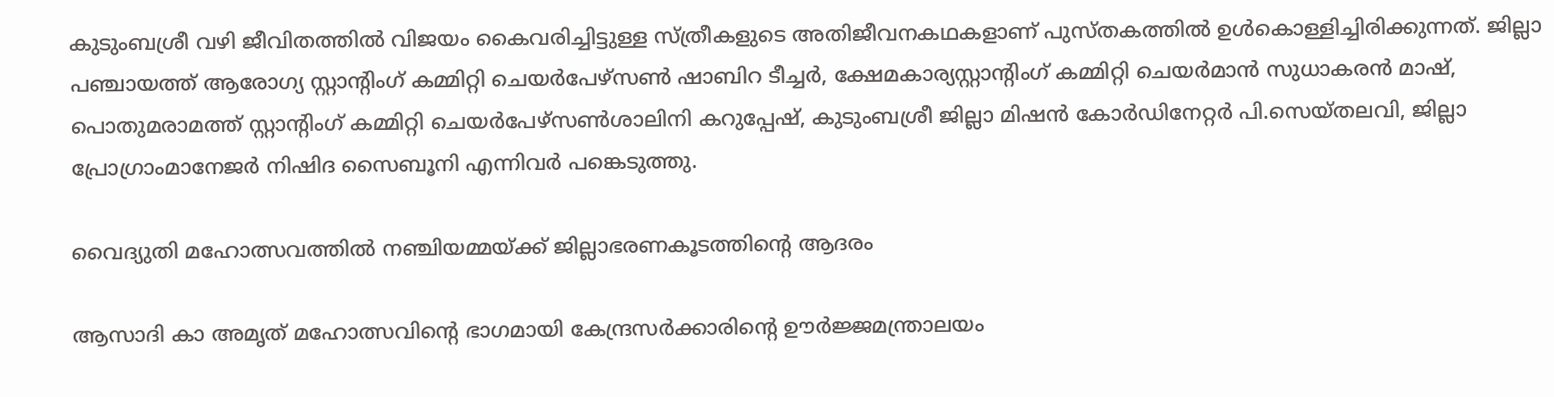കുടുംബശ്രീ വഴി ജീവിതത്തില്‍ വിജയം കൈവരിച്ചിട്ടുള്ള സ്ത്രീകളുടെ അതിജീവനകഥകളാണ് പുസ്തകത്തില്‍ ഉള്‍കൊള്ളിച്ചിരിക്കുന്നത്. ജില്ലാ പഞ്ചായത്ത് ആരോഗ്യ സ്റ്റാന്റിംഗ് കമ്മിറ്റി ചെയര്‍പേഴ്‌സണ്‍ ഷാബിറ ടീച്ചര്‍, ക്ഷേമകാര്യസ്റ്റാന്റിംഗ് കമ്മിറ്റി ചെയര്‍മാന്‍ സുധാകരന്‍ മാഷ്, പൊതുമരാമത്ത് സ്റ്റാന്റിംഗ് കമ്മിറ്റി ചെയര്‍പേഴ്‌സണ്‍ശാലിനി കറുപ്പേഷ്, കുടുംബശ്രീ ജില്ലാ മിഷന്‍ കോര്‍ഡിനേറ്റര്‍ പി.സെയ്തലവി, ജില്ലാ പ്രോഗ്രാംമാനേജര്‍ നിഷിദ സൈബൂനി എന്നിവര്‍ പങ്കെടുത്തു.

വൈദ്യുതി മഹോത്സവത്തില്‍ നഞ്ചിയമ്മയ്ക്ക് ജില്ലാഭരണകൂടത്തിന്റെ ആദരം

ആസാദി കാ അമൃത് മഹോത്സവിന്റെ ഭാഗമായി കേന്ദ്രസര്‍ക്കാരിന്റെ ഊര്‍ജ്ജമന്ത്രാലയം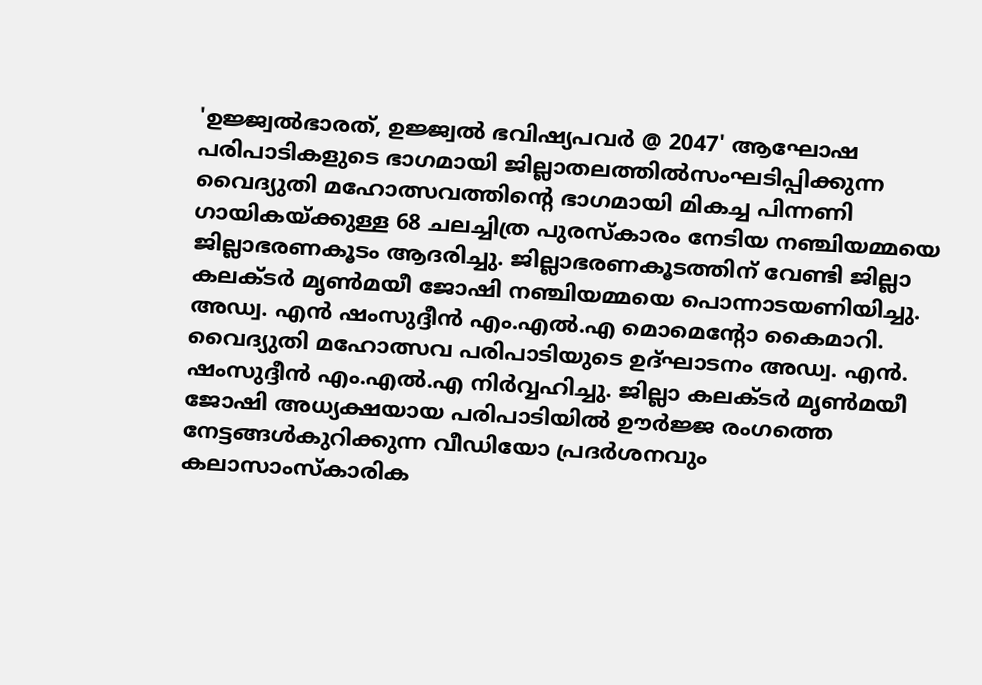'ഉജ്ജ്വല്‍ഭാരത്, ഉജ്ജ്വല്‍ ഭവിഷ്യപവര്‍ @ 2047' ആഘോഷ പരിപാടികളുടെ ഭാഗമായി ജില്ലാതലത്തില്‍സംഘടിപ്പിക്കുന്ന വൈദ്യുതി മഹോത്സവത്തിന്റെ ഭാഗമായി മികച്ച പിന്നണി ഗായികയ്ക്കുള്ള 68 ചലച്ചിത്ര പുരസ്‌കാരം നേടിയ നഞ്ചിയമ്മയെ ജില്ലാഭരണകൂടം ആദരിച്ചു. ജില്ലാഭരണകൂടത്തിന് വേണ്ടി ജില്ലാ കലക്ടര്‍ മൃണ്‍മയീ ജോഷി നഞ്ചിയമ്മയെ പൊന്നാടയണിയിച്ചു. അഡ്വ. എന്‍ ഷംസുദ്ദീന്‍ എം.എല്‍.എ മൊമെന്റോ കൈമാറി. വൈദ്യുതി മഹോത്സവ പരിപാടിയുടെ ഉദ്ഘാടനം അഡ്വ. എന്‍. ഷംസുദ്ദീന്‍ എം.എല്‍.എ നിര്‍വ്വഹിച്ചു. ജില്ലാ കലക്ടര്‍ മൃണ്‍മയീ ജോഷി അധ്യക്ഷയായ പരിപാടിയില്‍ ഊര്‍ജ്ജ രംഗത്തെ നേട്ടങ്ങള്‍കുറിക്കുന്ന വീഡിയോ പ്രദര്‍ശനവും കലാസാംസ്‌കാരിക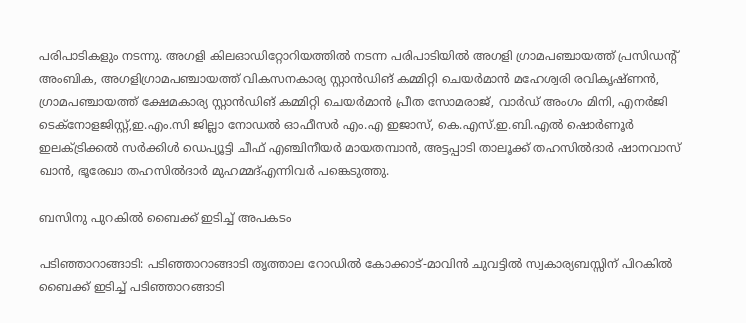പരിപാടികളും നടന്നു. അഗളി കിലഓഡിറ്റോറിയത്തില്‍ നടന്ന പരിപാടിയില്‍ അഗളി ഗ്രാമപഞ്ചായത്ത് പ്രസിഡന്റ് അംബിക, അഗളിഗ്രാമപഞ്ചായത്ത് വികസനകാര്യ സ്റ്റാന്‍ഡിങ് കമ്മിറ്റി ചെയര്‍മാന്‍ മഹേശ്വരി രവികൃഷ്ണന്‍, ഗ്രാമപഞ്ചായത്ത് ക്ഷേമകാര്യ സ്റ്റാന്‍ഡിങ് കമ്മിറ്റി ചെയര്‍മാന്‍ പ്രീത സോമരാജ്, വാര്‍ഡ് അംഗം മിനി, എനര്‍ജി ടെക്‌നോളജിസ്റ്റ്,ഇ.എം.സി ജില്ലാ നോഡല്‍ ഓഫീസര്‍ എം.എ ഇജാസ്, കെ.എസ്.ഇ.ബി.എല്‍ ഷൊര്‍ണൂര്‍ ഇലക്ട്രിക്കല്‍ സര്‍ക്കിള്‍ ഡെപ്യൂട്ടി ചീഫ് എഞ്ചിനീയര്‍ മായതമ്പാന്‍, അട്ടപ്പാടി താലൂക്ക് തഹസില്‍ദാര്‍ ഷാനവാസ് ഖാന്‍, ഭൂരേഖാ തഹസില്‍ദാര്‍ മുഹമ്മദ്എന്നിവര്‍ പങ്കെടുത്തു.

ബസിനു പുറകിൽ ബൈക്ക് ഇടിച്ച് അപകടം

പടിഞ്ഞാറാങ്ങാടി: പടിഞ്ഞാറാങ്ങാടി തൃത്താല റോഡിൽ കോക്കാട്-മാവിൻ ചുവട്ടിൽ സ്വകാര്യബസ്സിന് പിറകിൽ ബൈക്ക് ഇടിച്ച് പടിഞ്ഞാറങ്ങാടി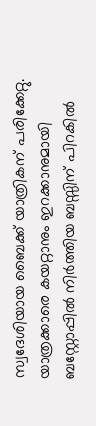സ്വദേശിയായ ബൈക്ക് യാത്രികന് പരിക്കേറ്റു. യാത്രക്കാരെ കയറ്റാനും ഇറക്കാനുമായി ബസ്റ്റോപ്പിൽ നിർത്തിയ ബസ്സിന് പിറകിൽ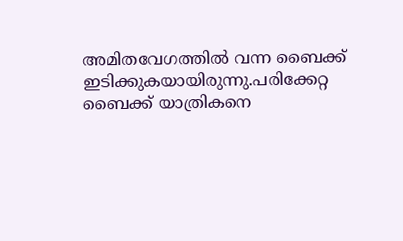അമിതവേഗത്തിൽ വന്ന ബൈക്ക് ഇടിക്കുകയായിരുന്നു.പരിക്കേറ്റ ബൈക്ക് യാത്രികനെ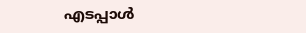എടപ്പാൾ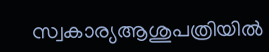സ്വകാര്യആശുപത്രിയിൽ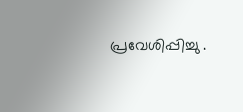പ്രവേശിപ്പിച്ചു .